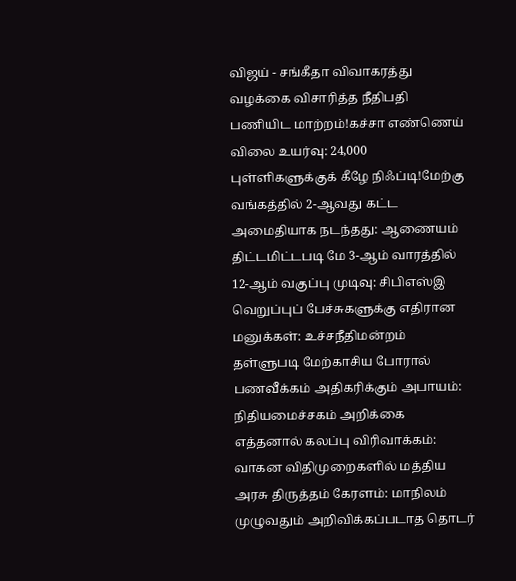விஜய் - சங்கீதா விவாகரத்து வழக்கை விசாரித்த நீதிபதி பணியிட மாற்றம்!கச்சா எண்ணெய் விலை உயர்வு: 24,000 புள்ளிகளுக்குக் கீழே நிஃப்டி!மேற்கு வங்கத்தில் 2-ஆவது கட்ட அமைதியாக நடந்தது: ஆணையம் திட்டமிட்டபடி மே 3-ஆம் வாரத்தில் 12-ஆம் வகுப்பு முடிவு: சிபிஎஸ்இ வெறுப்புப் பேச்சுகளுக்கு எதிரான மனுக்கள்: உச்சநீதிமன்றம் தள்ளுபடி மேற்காசிய போரால் பணவீக்கம் அதிகரிக்கும் அபாயம்: நிதியமைச்சகம் அறிக்கை எத்தனால் கலப்பு விரிவாக்கம்: வாகன விதிமுறைகளில் மத்திய அரசு திருத்தம் கேரளம்: மாநிலம் முழுவதும் அறிவிக்கப்படாத தொடர்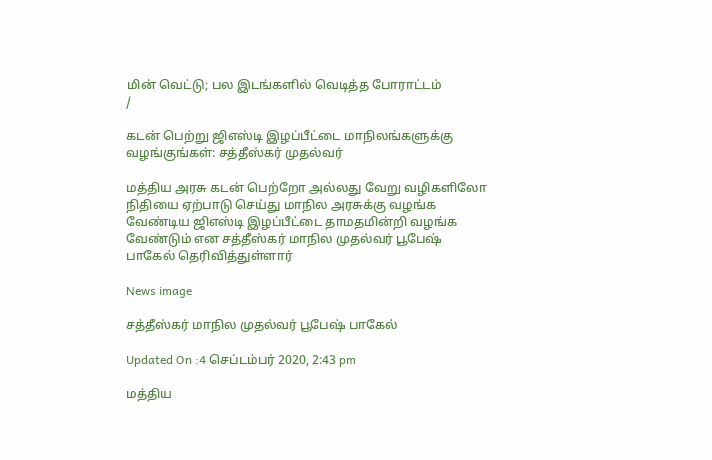மின் வெட்டு; பல இடங்களில் வெடித்த போராட்டம்
/

கடன் பெற்று ஜிஎஸ்டி இழப்பீட்டை மாநிலங்களுக்கு வழங்குங்கள்: சத்தீஸ்கர் முதல்வர்

மத்திய அரசு கடன் பெற்றோ அல்லது வேறு வழிகளிலோ நிதியை ஏற்பாடு செய்து மாநில அரசுக்கு வழங்க வேண்டிய ஜிஎஸ்டி இழப்பீட்டை தாமதமின்றி வழங்க வேண்டும் என சத்தீஸ்கர் மாநில முதல்வர் பூபேஷ் பாகேல் தெரிவித்துள்ளார்

News image

சத்தீஸ்கர் மாநில முதல்வர் பூபேஷ் பாகேல்

Updated On :4 செப்டம்பர் 2020, 2:43 pm

மத்திய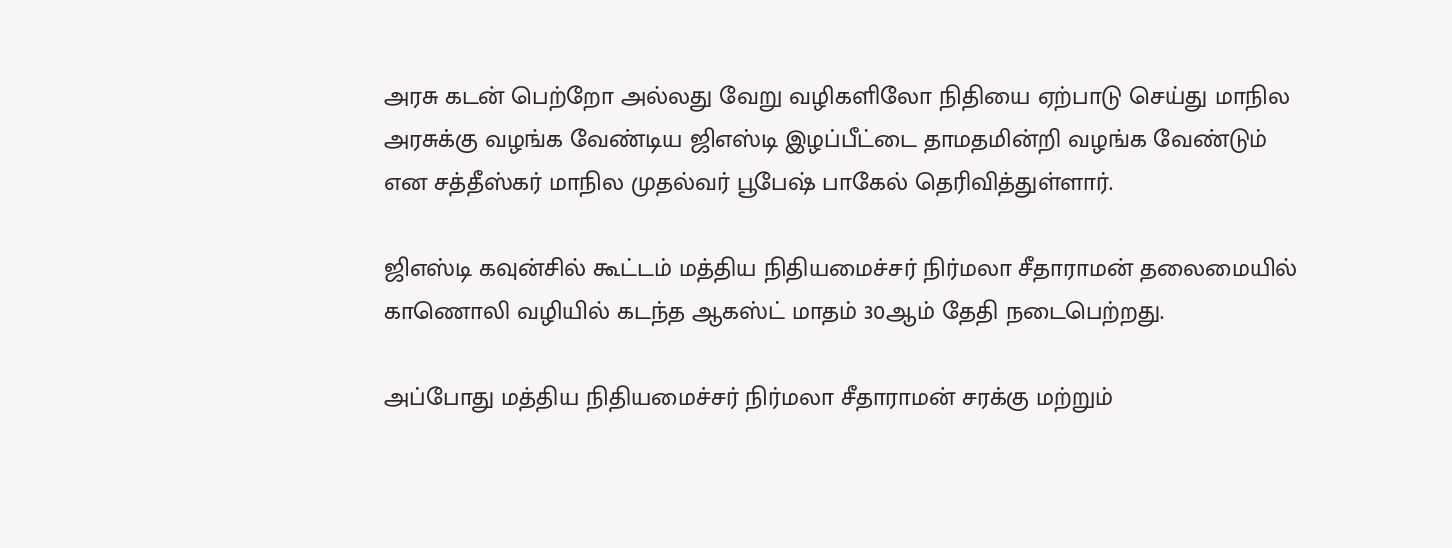அரசு கடன் பெற்றோ அல்லது வேறு வழிகளிலோ நிதியை ஏற்பாடு செய்து மாநில அரசுக்கு வழங்க வேண்டிய ஜிஎஸ்டி இழப்பீட்டை தாமதமின்றி வழங்க வேண்டும் என சத்தீஸ்கர் மாநில முதல்வர் பூபேஷ் பாகேல் தெரிவித்துள்ளார்.

ஜிஎஸ்டி கவுன்சில் கூட்டம் மத்திய நிதியமைச்சர் நிர்மலா சீதாராமன் தலைமையில் காணொலி வழியில் கடந்த ஆகஸ்ட் மாதம் 30ஆம் தேதி நடைபெற்றது.

அப்போது மத்திய நிதியமைச்சர் நிர்மலா சீதாராமன் சரக்கு மற்றும்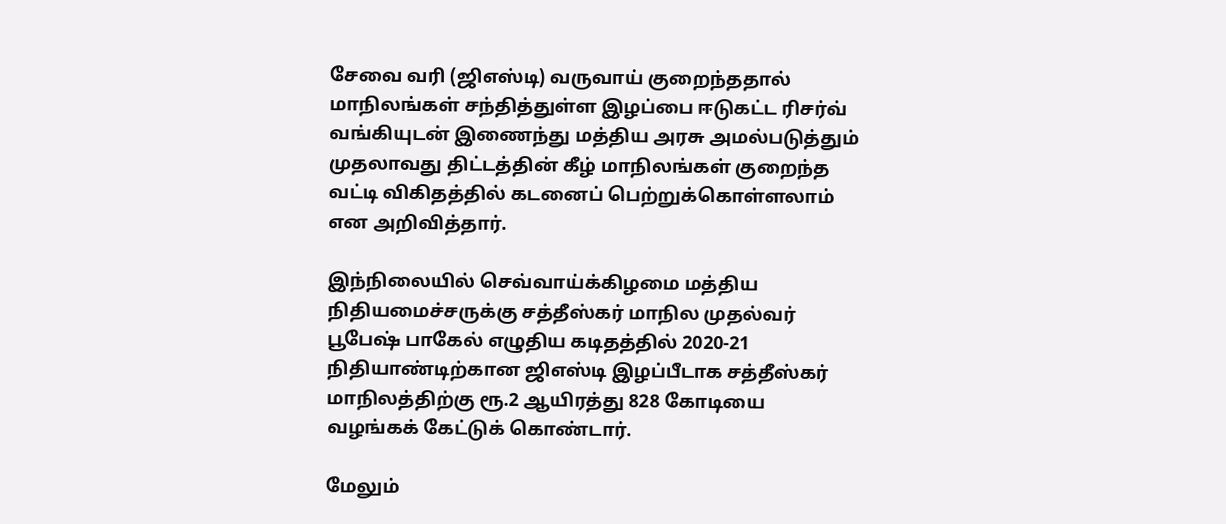சேவை வரி (ஜிஎஸ்டி) வருவாய் குறைந்ததால் மாநிலங்கள் சந்தித்துள்ள இழப்பை ஈடுகட்ட ரிசர்வ் வங்கியுடன் இணைந்து மத்திய அரசு அமல்படுத்தும் முதலாவது திட்டத்தின் கீழ் மாநிலங்கள் குறைந்த வட்டி விகிதத்தில் கடனைப் பெற்றுக்கொள்ளலாம் என அறிவித்தார்.

இந்நிலையில் செவ்வாய்க்கிழமை மத்திய நிதியமைச்சருக்கு சத்தீஸ்கர் மாநில முதல்வர் பூபேஷ் பாகேல் எழுதிய கடிதத்தில் 2020-21 நிதியாண்டிற்கான ஜிஎஸ்டி இழப்பீடாக சத்தீஸ்கர் மாநிலத்திற்கு ரூ.2 ஆயிரத்து 828 கோடியை  வழங்கக் கேட்டுக் கொண்டார்.

மேலும்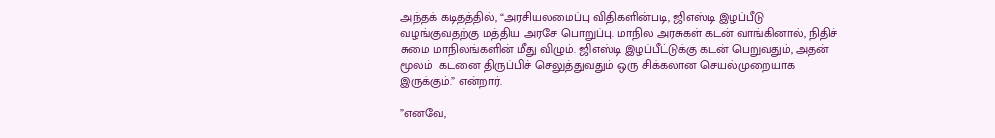அந்தக் கடிதத்தில், “அரசியலமைப்பு விதிகளின்படி, ஜிஎஸ்டி இழப்பீடு வழங்குவதற்கு மத்திய அரசே பொறுப்பு. மாநில அரசுகள் கடன் வாங்கினால், நிதிச் சுமை மாநிலங்களின் மீது விழும். ஜிஎஸ்டி இழப்பீட்டுக்கு கடன் பெறுவதும், அதன் மூலம்  கடனை திருப்பிச் செலுத்துவதும் ஒரு சிக்கலான செயல்முறையாக இருக்கும்.” என்றார்.

”எனவே,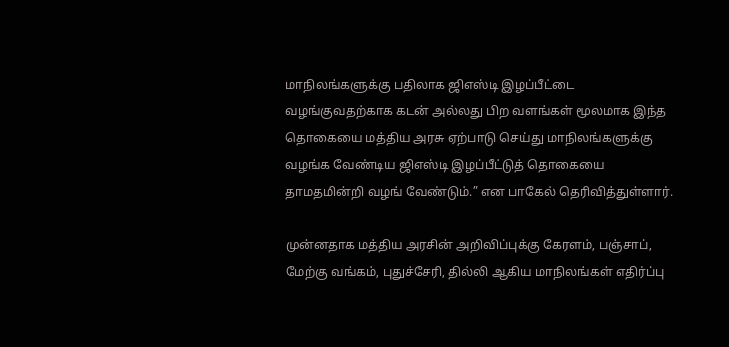மாநிலங்களுக்கு பதிலாக ஜிஎஸ்டி இழப்பீட்டை வழங்குவதற்காக கடன் அல்லது பிற வளங்கள் மூலமாக இந்த தொகையை மத்திய அரசு ஏற்பாடு செய்து மாநிலங்களுக்கு வழங்க வேண்டிய ஜிஎஸ்டி இழப்பீட்டுத் தொகையை தாமதமின்றி வழங் வேண்டும்.” என பாகேல் தெரிவித்துள்ளார்.

முன்னதாக மத்திய அரசின் அறிவிப்புக்கு கேரளம், பஞ்சாப், மேற்கு வங்கம், புதுச்சேரி, தில்லி ஆகிய மாநிலங்கள் எதிர்ப்பு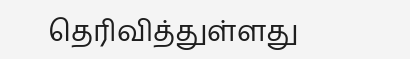தெரிவித்துள்ளது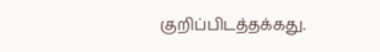குறிப்பிடத்தக்கது.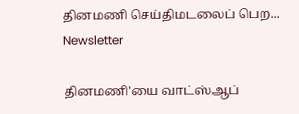தினமணி செய்திமடலைப் பெற... Newsletter

தினமணி'யை வாட்ஸ்ஆப்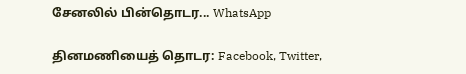சேனலில் பின்தொடர... WhatsApp

தினமணியைத் தொடர: Facebook, Twitter,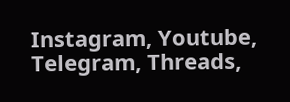Instagram, Youtube, Telegram, Threads,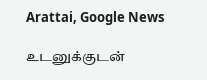Arattai, Google News

உடனுக்குடன்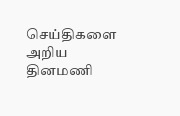செய்திகளை அறிய தினமணி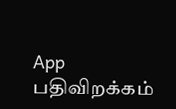App பதிவிறக்கம்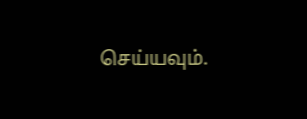செய்யவும்.